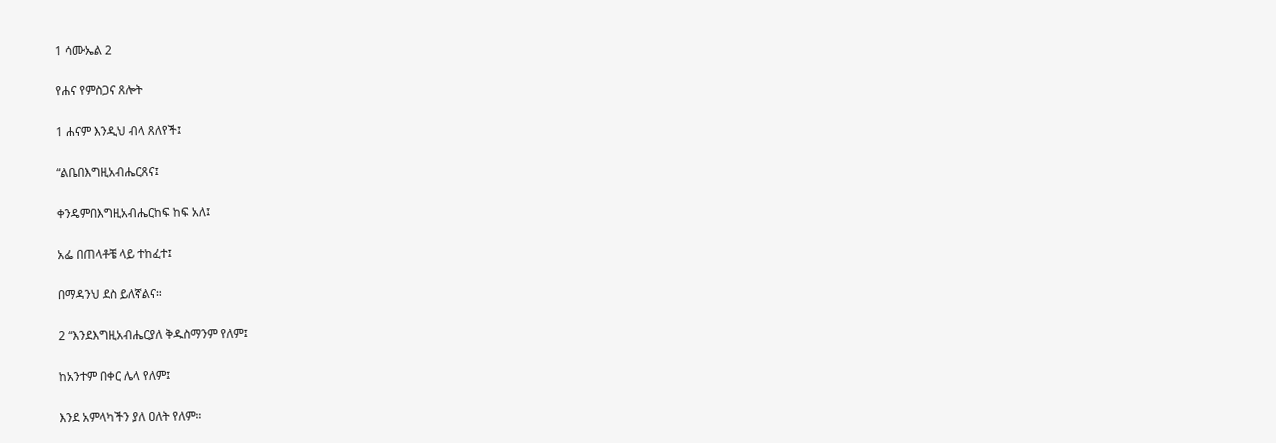1 ሳሙኤል 2

የሐና የምስጋና ጸሎት

1 ሐናም እንዲህ ብላ ጸለየች፤

“ልቤበእግዚአብሔርጸና፤

ቀንዴምበእግዚአብሔርከፍ ከፍ አለ፤

አፌ በጠላቶቼ ላይ ተከፈተ፤

በማዳንህ ደስ ይለኛልና።

2 “እንደእግዚአብሔርያለ ቅዱስማንም የለም፤

ከአንተም በቀር ሌላ የለም፤

እንደ አምላካችን ያለ ዐለት የለም።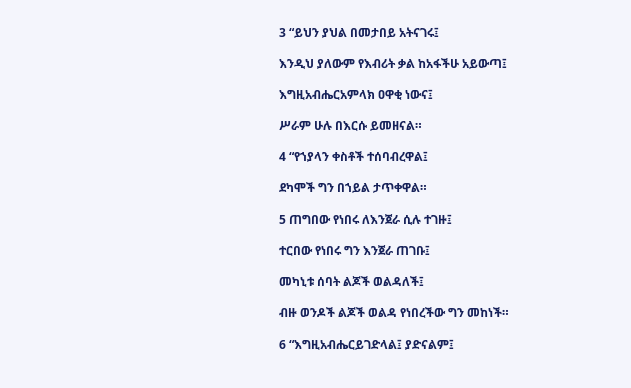3 “ይህን ያህል በመታበይ አትናገሩ፤

እንዲህ ያለውም የእብሪት ቃል ከአፋችሁ አይውጣ፤

እግዚአብሔርአምላክ ዐዋቂ ነውና፤

ሥራም ሁሉ በእርሱ ይመዘናል።

4 “የኀያላን ቀስቶች ተሰባብረዋል፤

ደካሞች ግን በኀይል ታጥቀዋል።

5 ጠግበው የነበሩ ለእንጀራ ሲሉ ተገዙ፤

ተርበው የነበሩ ግን እንጀራ ጠገቡ፤

መካኒቱ ሰባት ልጆች ወልዳለች፤

ብዙ ወንዶች ልጆች ወልዳ የነበረችው ግን መከነች።

6 “እግዚአብሔርይገድላል፤ ያድናልም፤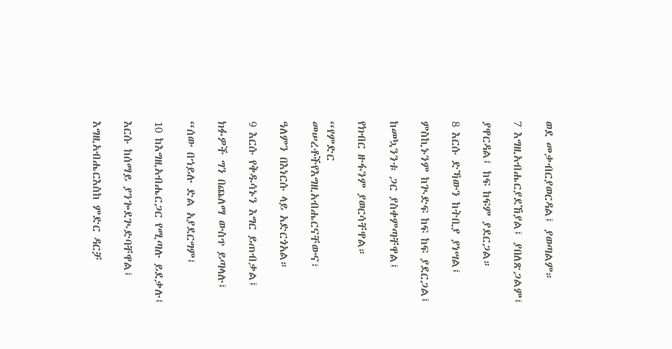ወደ መቃብርያወርዳል፤ ያወጣልም።

7 እግዚአብሔርያደኸያል፤ ያበለጽጋልም፤

ያዋርዳል፤ ከፍ ከፍም ያደርጋል።

8 እርሱ ድኻውን ከትቢያ ያነሣል፤

ምስኪኑንም ከጒድፍ ከፍ ከፍ ያደርጋል፤

ከመኳንንቱ ጋር ያስቀምጣቸዋል፤

የክብር ዙፋንም ያወርሳቸዋል።

“የምድር መሠረቶችየእግዚአብሔርናቸውና፣

ዓለምን በእነርሱ ላይ አድርጎአል።

9 እርሱ የቅዱሳኑን እግር ይጠብቃል፤

ክፉዎች ግን በጨለማ ውስጥ ይጣላሉ፤

“ሰው በኀይሉ ድል አያደርግም፤

10 ከእግዚአብሔርጋር የሚጣሉ ይደቃሉ፤

እርሱ ከሰማይ ያንጐደጒድባቸዋል፤

እግዚአብሔርእስከ ምድር ዳርቻ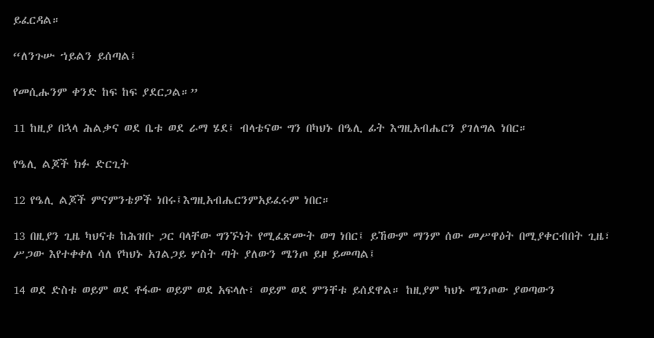ይፈርዳል።

“ለንጉሡ ኀይልን ይሰጣል፤

የመሲሑንም ቀንድ ከፍ ከፍ ያደርጋል።”

11 ከዚያ በኋላ ሕልቃና ወደ ቤቱ ወደ ራማ ሄደ፤ ብላቴናው ግን በካህኑ በዔሊ ፊት እግዚአብሔርን ያገለግል ነበር።

የዔሊ ልጆች ክፉ ድርጊት

12 የዔሊ ልጆች ምናምንቴዎች ነበሩ፤እግዚአብሔርንምአይፈሩም ነበር።

13 በዚያን ጊዜ ካህናቱ ከሕዝቡ ጋር ባላቸው ግንኙነት የሚፈጽሙት ወግ ነበር፤ ይኸውም ማንም ሰው መሥዋዕት በሚያቀርብበት ጊዜ፣ ሥጋው እየተቀቀለ ሳለ የካህኑ አገልጋይ ሦስት ጣት ያለውን ሜንጦ ይዞ ይመጣል፤

14 ወደ ድስቱ ወይም ወደ ቶፋው ወይም ወደ አፍላሉ፣ ወይም ወደ ምንቸቱ ይሰደዋል። ከዚያም ካህኑ ሜንጦው ያወጣውን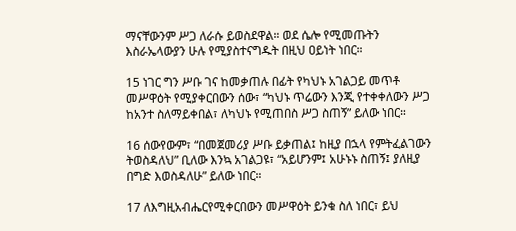ማናቸውንም ሥጋ ለራሱ ይወስደዋል። ወደ ሴሎ የሚመጡትን እስራኤላውያን ሁሉ የሚያስተናግዱት በዚህ ዐይነት ነበር።

15 ነገር ግን ሥቡ ገና ከመቃጠሉ በፊት የካህኑ አገልጋይ መጥቶ መሥዋዕት የሚያቀርበውን ሰው፣ “ካህኑ ጥሬውን እንጂ የተቀቀለውን ሥጋ ከአንተ ስለማይቀበል፣ ለካህኑ የሚጠበስ ሥጋ ስጠኝ” ይለው ነበር።

16 ሰውየውም፣ “በመጀመሪያ ሥቡ ይቃጠል፤ ከዚያ በኋላ የምትፈልገውን ትወስዳለህ” ቢለው እንኳ አገልጋዩ፣ “አይሆንም፤ አሁኑኑ ስጠኝ፤ ያለዚያ በግድ እወስዳለሁ” ይለው ነበር።

17 ለእግዚአብሔርየሚቀርበውን መሥዋዕት ይንቁ ስለ ነበር፣ ይህ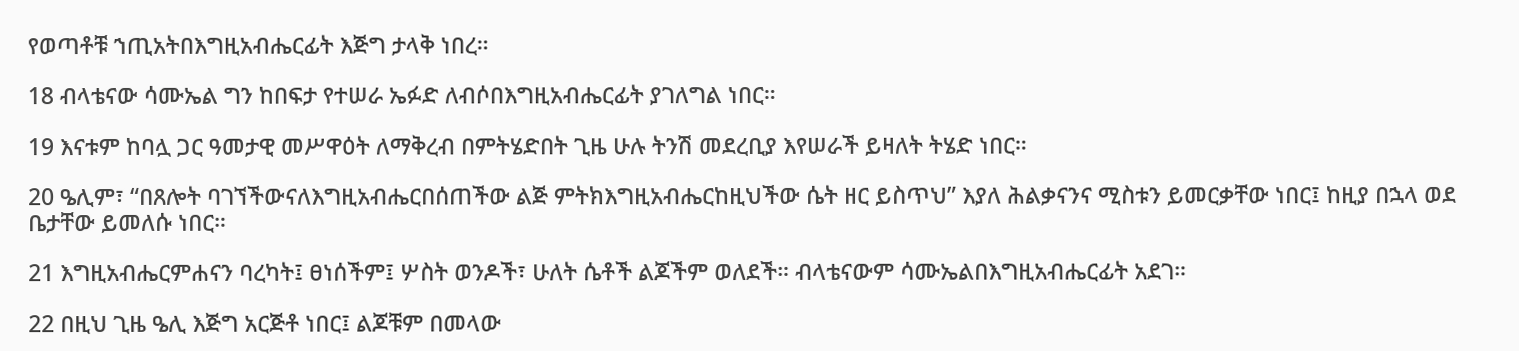የወጣቶቹ ኀጢአትበእግዚአብሔርፊት እጅግ ታላቅ ነበረ።

18 ብላቴናው ሳሙኤል ግን ከበፍታ የተሠራ ኤፉድ ለብሶበእግዚአብሔርፊት ያገለግል ነበር።

19 እናቱም ከባሏ ጋር ዓመታዊ መሥዋዕት ለማቅረብ በምትሄድበት ጊዜ ሁሉ ትንሽ መደረቢያ እየሠራች ይዛለት ትሄድ ነበር።

20 ዔሊም፣ “በጸሎት ባገኘችውናለእግዚአብሔርበሰጠችው ልጅ ምትክእግዚአብሔርከዚህችው ሴት ዘር ይስጥህ” እያለ ሕልቃናንና ሚስቱን ይመርቃቸው ነበር፤ ከዚያ በኋላ ወደ ቤታቸው ይመለሱ ነበር።

21 እግዚአብሔርምሐናን ባረካት፤ ፀነሰችም፤ ሦስት ወንዶች፣ ሁለት ሴቶች ልጆችም ወለደች። ብላቴናውም ሳሙኤልበእግዚአብሔርፊት አደገ።

22 በዚህ ጊዜ ዔሊ እጅግ አርጅቶ ነበር፤ ልጆቹም በመላው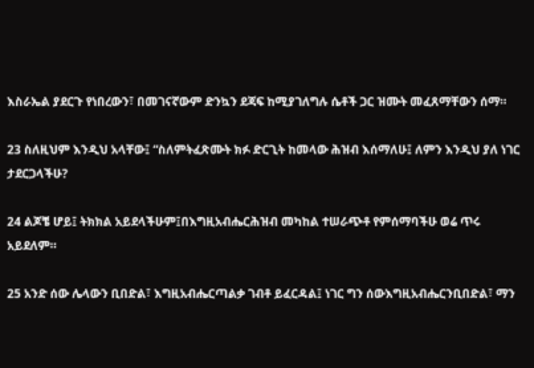እስራኤል ያደርጉ የነበረውን፣ በመገናኛውም ድንኳን ደጃፍ ከሚያገለግሉ ሴቶች ጋር ዝሙት መፈጸማቸውን ሰማ።

23 ስለዚህም እንዲህ አላቸው፤ “ስለምትፈጽሙት ክፉ ድርጊት ከመላው ሕዝብ እሰማለሁ፤ ለምን እንዲህ ያለ ነገር ታደርጋላችሁ?

24 ልጆቼ ሆይ፤ ትክክል አይደላችሁም፤በእግዚአብሔርሕዝብ መካከል ተሠራጭቶ የምሰማባችሁ ወሬ ጥሩ አይደለም።

25 አንድ ሰው ሌላውን ቢበድል፣ እግዚአብሔርጣልቃ ገብቶ ይፈርዳል፤ ነገር ግን ሰውእግዚአብሔርንቢበድል፣ ማን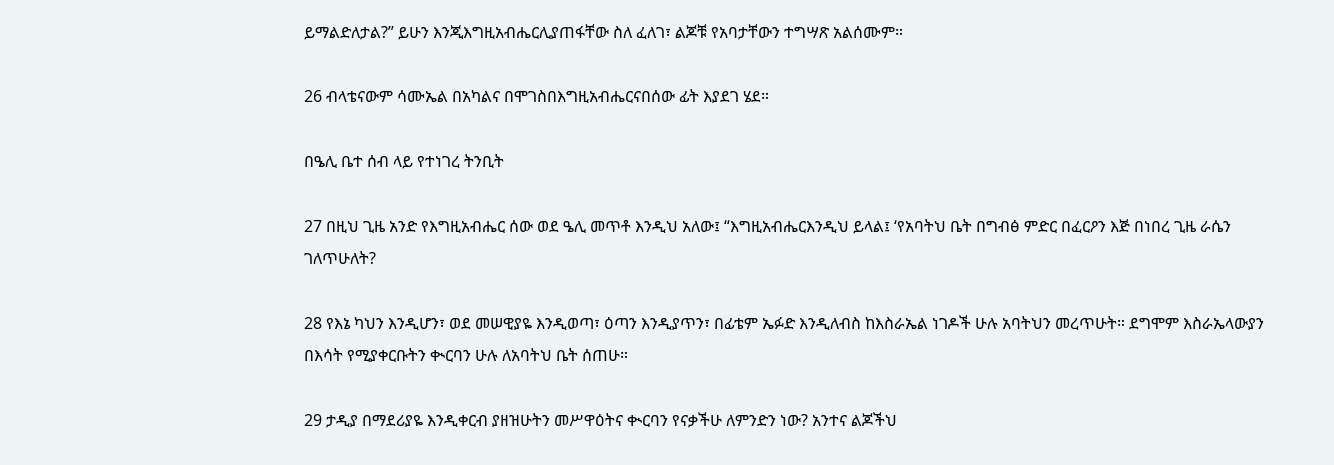ይማልድለታል?” ይሁን እንጂእግዚአብሔርሊያጠፋቸው ስለ ፈለገ፣ ልጆቹ የአባታቸውን ተግሣጽ አልሰሙም።

26 ብላቴናውም ሳሙኤል በአካልና በሞገስበእግዚአብሔርናበሰው ፊት እያደገ ሄደ።

በዔሊ ቤተ ሰብ ላይ የተነገረ ትንቢት

27 በዚህ ጊዜ አንድ የእግዚአብሔር ሰው ወደ ዔሊ መጥቶ እንዲህ አለው፤ “እግዚአብሔርእንዲህ ይላል፤ ‘የአባትህ ቤት በግብፅ ምድር በፈርዖን እጅ በነበረ ጊዜ ራሴን ገለጥሁለት?

28 የእኔ ካህን እንዲሆን፣ ወደ መሠዊያዬ እንዲወጣ፣ ዕጣን እንዲያጥን፣ በፊቴም ኤፉድ እንዲለብስ ከእስራኤል ነገዶች ሁሉ አባትህን መረጥሁት። ደግሞም እስራኤላውያን በእሳት የሚያቀርቡትን ቊርባን ሁሉ ለአባትህ ቤት ሰጠሁ።

29 ታዲያ በማደሪያዬ እንዲቀርብ ያዘዝሁትን መሥዋዕትና ቊርባን የናቃችሁ ለምንድን ነው? አንተና ልጆችህ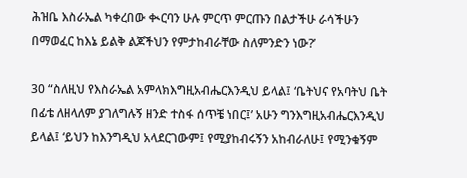ሕዝቤ እስራኤል ካቀረበው ቊርባን ሁሉ ምርጥ ምርጡን በልታችሁ ራሳችሁን በማወፈር ከእኔ ይልቅ ልጆችህን የምታከብራቸው ስለምንድን ነው?’

30 “ስለዚህ የእስራኤል አምላክእግዚአብሔርእንዲህ ይላል፤ ‘ቤትህና የአባትህ ቤት በፊቴ ለዘላለም ያገለግሉኝ ዘንድ ተስፋ ሰጥቼ ነበር፤’ አሁን ግንእግዚአብሔርእንዲህ ይላል፤ ‘ይህን ከእንግዲህ አላደርገውም፤ የሚያከብሩኝን አከብራለሁ፤ የሚንቁኝም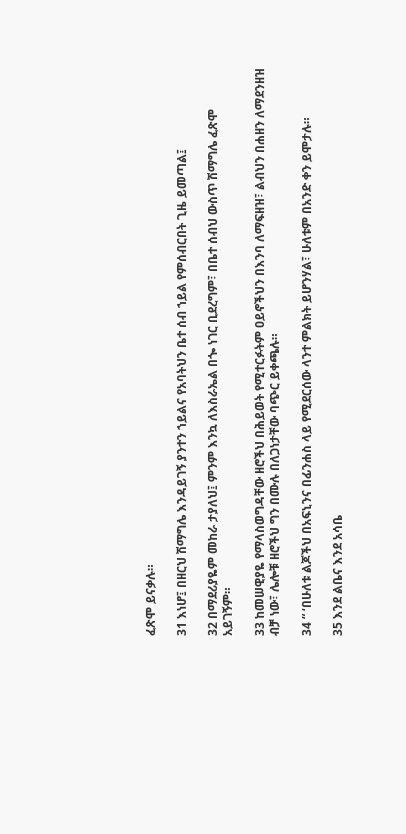ፈጽሞ ይናቃሉ።

31 እነሆ፤ በዘርህ ሽማግሌ እንዳይገኝ ያንተን ኀይልና የአባትህን ቤተ ሰብ ኀይል የምሰብርበት ጊዜ ይመጣል፤

32 በማደሪያዬም መከራ ታያለህ፤ ምንም እንኳ ለእስራኤል በጐ ነገር ቢደረግም፣ በቤተ ሰብህ ውስጥ ሽማግሌ ፈጽሞ አይገኝም።

33 ከመሠዊያዬ የማላስወግዳቸው ዘሮችህ በሕይወት የሚተርፉትም ዐይኖችህን በእንባ ለማፍዘዝ፣ ልብህን በሐዘን ለማደንዘዝ ብቻ ነው፣ ሌሎቹ ዘሮችህ ግን በሙሉ በለጋነታቸው ባጭር ይቀጫሉ።

34 “ ‘በሁለቱ ልጆችህ በአፍኒንና በፊንሐስ ላይ የሚደርሰው ላንተ ምልክት ይሆንሃል፣ ሁለቱም በአንድ ቀን ይሞታሉ።

35 እንደ ልቤና እንደ አሳቤ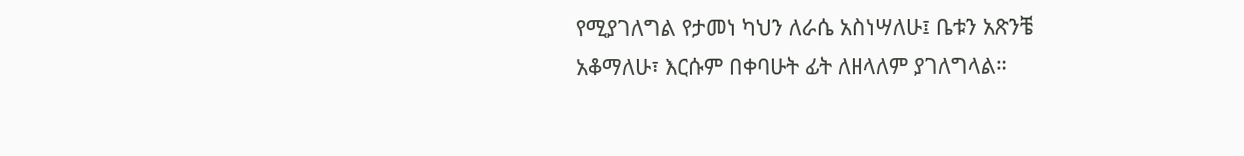የሚያገለግል የታመነ ካህን ለራሴ አስነሣለሁ፤ ቤቱን አጽንቼ አቆማለሁ፣ እርሱም በቀባሁት ፊት ለዘላለም ያገለግላል።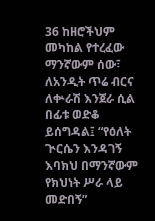36 ከዘሮችህም መካከል የተረፈው ማንኛውም ሰው፣ ለአንዲት ጥሬ ብርና ለቍራሽ እንጀራ ሲል በፊቱ ወድቆ ይሰግዳል፤ “የዕለት ጒርሴን እንዳገኝ እባክህ በማንኛውም የክህነት ሥራ ላይ መድበኝ”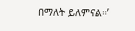በማለት ይለምናል።’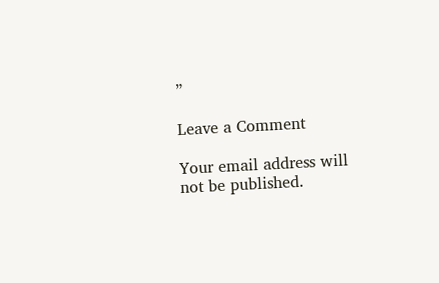”

Leave a Comment

Your email address will not be published.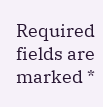Required fields are marked *